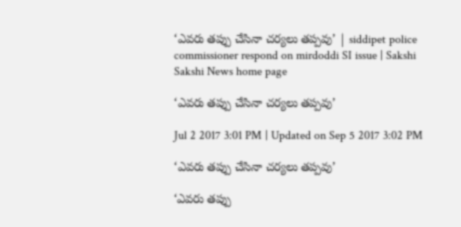‘ఎవరు తప్పు చేసినా చర్యలు తప్పవు’ | siddipet police commissioner respond on mirdoddi SI issue | Sakshi
Sakshi News home page

‘ఎవరు తప్పు చేసినా చర్యలు తప్పవు’

Jul 2 2017 3:01 PM | Updated on Sep 5 2017 3:02 PM

‘ఎవరు తప్పు చేసినా చర్యలు తప్పవు’

‘ఎవరు తప్పు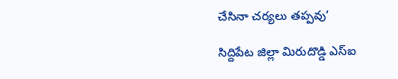చేసినా చర్యలు తప్పవు’

సిద్దిపేట జిల్లా మిరుదొడ్డి ఎస్‌ఐ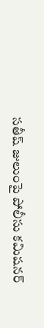సతీష్‌ జులుంపై పోలీసు కమిషనర్‌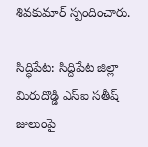శివకుమార్‌ స్పందించారు.

సిద్ధిపేట: సిద్దిపేట జిల్లా మిరుదొడ్డి ఎస్‌ఐ సతీష్‌ జులుంపై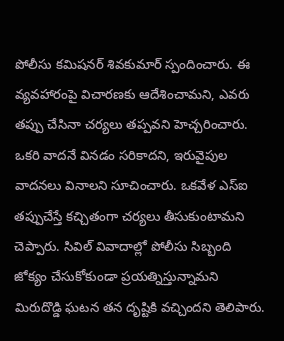పోలీసు కమిషనర్‌ శివకుమార్‌ స్పందించారు. ఈ వ్యవహారంపై విచారణకు ఆదేశించామని, ఎవరు తప్పు చేసినా చర్యలు తప్పవని హెచ్చరించారు. ఒకరి వాదనే వినడం సరికాదని, ఇరువైపుల వాదనలు వినాలని సూచించారు. ఒకవేళ ఎస్‌ఐ తప్పుచేస్తే కచ్చితంగా చర్యలు తీసుకుంటామని చెప్పారు. సివిల్‌ వివాదాల్లో పోలీసు సిబ్బంది జోక్యం చేసుకోకుండా ప్రయత్నిస్తున్నామని మిరుదొడ్డి ఘటన తన దృష్టికి వచ్చిందని తెలిపారు.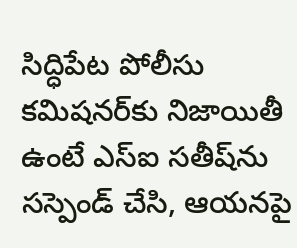సిద్ధిపేట పోలీసు కమిషనర్‌కు నిజాయితీ ఉంటే ఎస్‌ఐ సతీష్‌ను సస్పెండ్‌ చేసి, ఆయనపై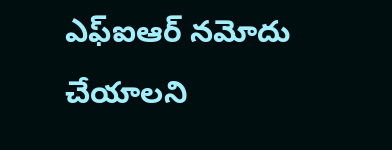ఎఫ్‌ఐఆర్‌ నమోదు చేయాలని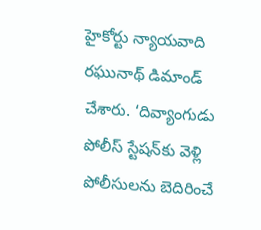హైకోర్టు న్యాయవాది రఘునాథ్‌ డిమాండ్‌ చేశారు. ‘దివ్యాంగుడు పోలీస్ స్టేషన్‌కు వెళ్లి పోలీసులను బెదిరించే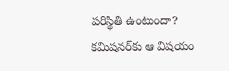పరిస్థితి ఉంటుందా? కమిషనర్‌కు ఆ విషయం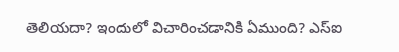తెలియదా? ఇందులో విచారించడానికి ఏముంది? ఎస్ఐ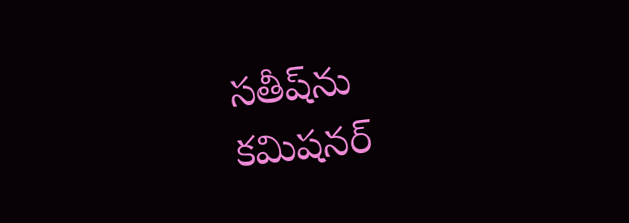సతీష్‌ను కమిషనర్‌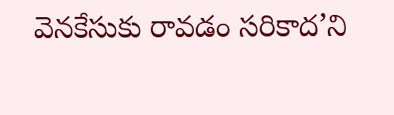వెనకేసుకు రావడం సరికాద’ని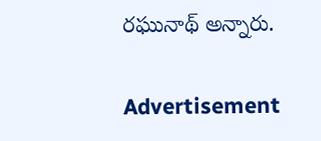రఘునాథ్‌ అన్నారు.

Advertisement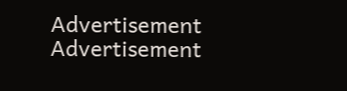Advertisement
Advertisement